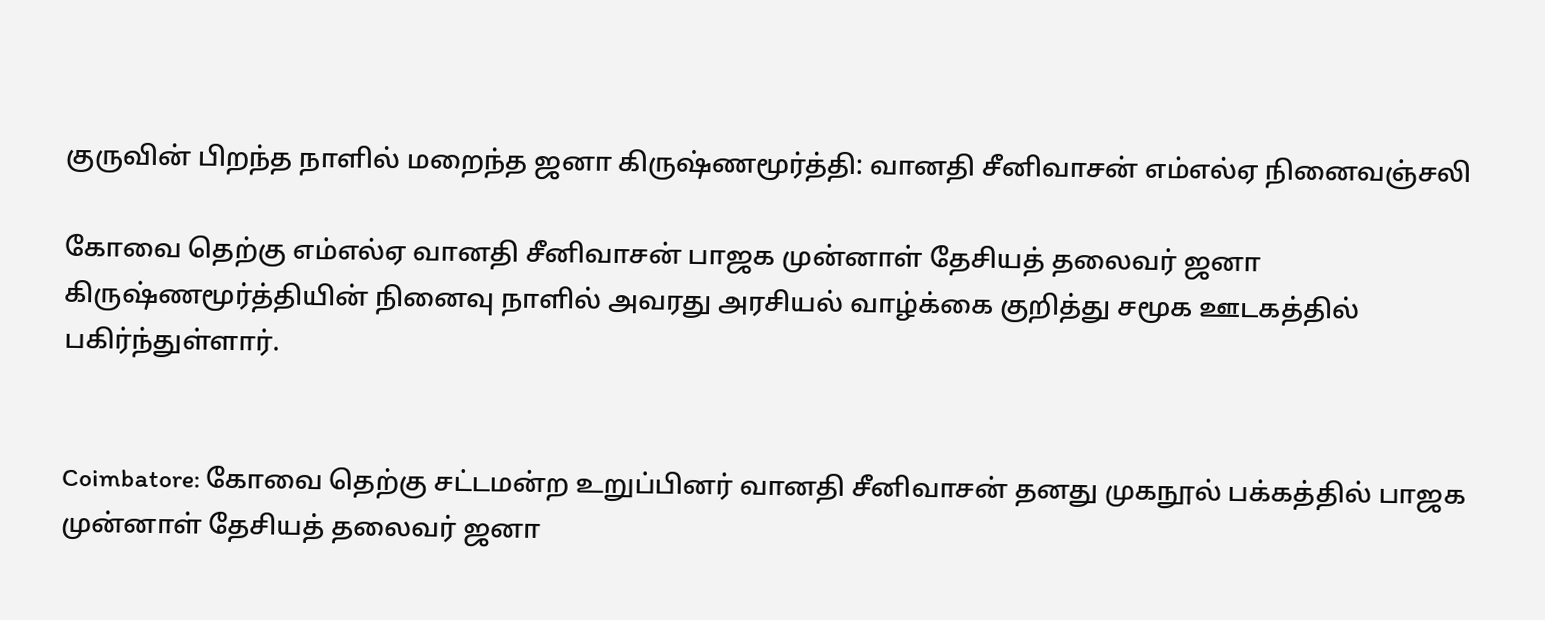குருவின் பிறந்த நாளில் மறைந்த ஜனா கிருஷ்ணமூர்த்தி: வானதி சீனிவாசன் எம்எல்ஏ நினைவஞ்சலி

கோவை தெற்கு எம்எல்ஏ வானதி சீனிவாசன் பாஜக முன்னாள் தேசியத் தலைவர் ஜனா கிருஷ்ணமூர்த்தியின் நினைவு நாளில் அவரது அரசியல் வாழ்க்கை குறித்து சமூக ஊடகத்தில் பகிர்ந்துள்ளார்.


Coimbatore: கோவை தெற்கு சட்டமன்ற உறுப்பினர் வானதி சீனிவாசன் தனது முகநூல் பக்கத்தில் பாஜக முன்னாள் தேசியத் தலைவர் ஜனா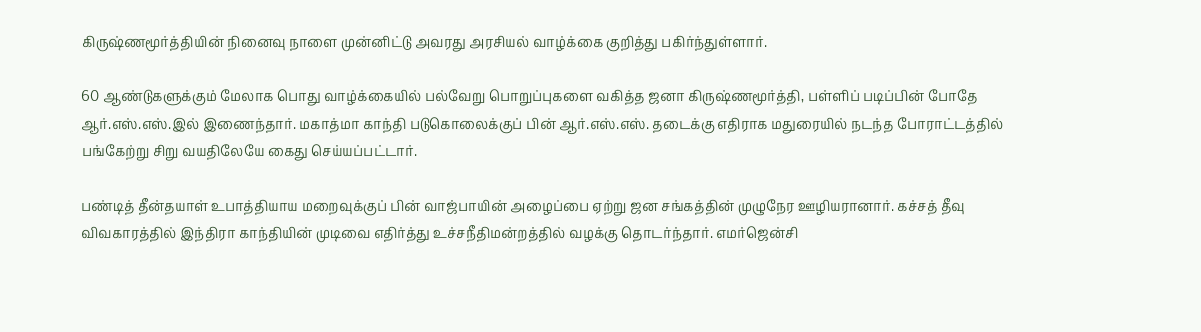கிருஷ்ணமூர்த்தியின் நினைவு நாளை முன்னிட்டு அவரது அரசியல் வாழ்க்கை குறித்து பகிர்ந்துள்ளார்.

60 ஆண்டுகளுக்கும் மேலாக பொது வாழ்க்கையில் பல்வேறு பொறுப்புகளை வகித்த ஜனா கிருஷ்ணமூர்த்தி, பள்ளிப் படிப்பின் போதே ஆர்.எஸ்.எஸ்.இல் இணைந்தார். மகாத்மா காந்தி படுகொலைக்குப் பின் ஆர்.எஸ்.எஸ். தடைக்கு எதிராக மதுரையில் நடந்த போராட்டத்தில் பங்கேற்று சிறு வயதிலேயே கைது செய்யப்பட்டார்.

பண்டித் தீன்தயாள் உபாத்தியாய மறைவுக்குப் பின் வாஜ்பாயின் அழைப்பை ஏற்று ஜன சங்கத்தின் முழுநேர ஊழியரானார். கச்சத் தீவு விவகாரத்தில் இந்திரா காந்தியின் முடிவை எதிர்த்து உச்சநீதிமன்றத்தில் வழக்கு தொடர்ந்தார். எமர்ஜென்சி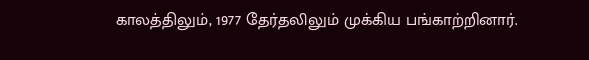காலத்திலும், 1977 தேர்தலிலும் முக்கிய பங்காற்றினார்.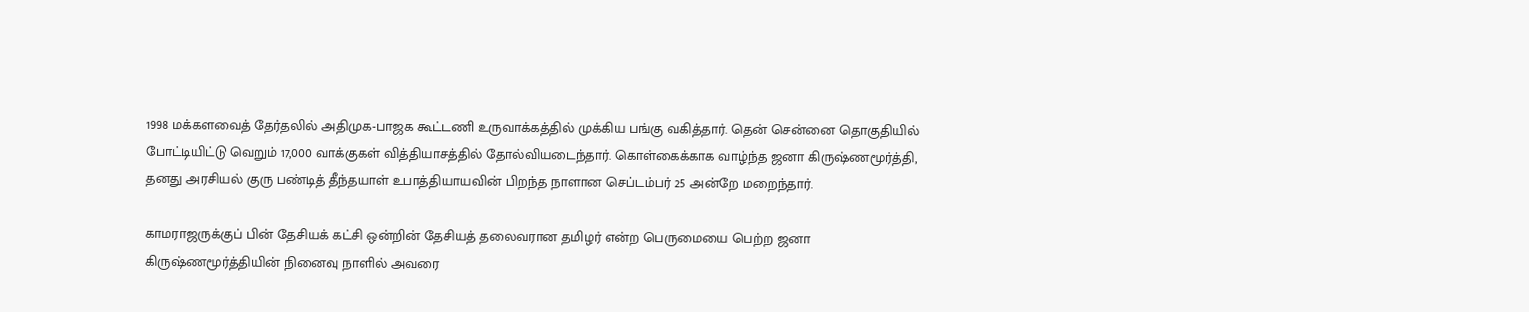1998 மக்களவைத் தேர்தலில் அதிமுக-பாஜக கூட்டணி உருவாக்கத்தில் முக்கிய பங்கு வகித்தார். தென் சென்னை தொகுதியில் போட்டியிட்டு வெறும் 17,000 வாக்குகள் வித்தியாசத்தில் தோல்வியடைந்தார். கொள்கைக்காக வாழ்ந்த ஜனா கிருஷ்ணமூர்த்தி, தனது அரசியல் குரு பண்டித் தீந்தயாள் உபாத்தியாயவின் பிறந்த நாளான செப்டம்பர் 25 அன்றே மறைந்தார்.

காமராஜருக்குப் பின் தேசியக் கட்சி ஒன்றின் தேசியத் தலைவரான தமிழர் என்ற பெருமையை பெற்ற ஜனா கிருஷ்ணமூர்த்தியின் நினைவு நாளில் அவரை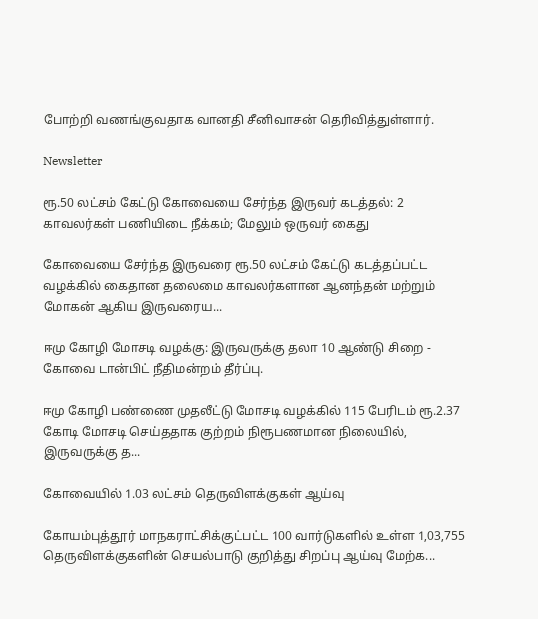போற்றி வணங்குவதாக வானதி சீனிவாசன் தெரிவித்துள்ளார்.

Newsletter

ரூ.50 லட்சம் கேட்டு கோவையை சேர்ந்த இருவர் கடத்தல்: 2 காவலர்கள் பணியிடை நீக்கம்; மேலும் ஒருவர் கைது

கோவையை சேர்ந்த இருவரை ரூ.50 லட்சம் கேட்டு கடத்தப்பட்ட வழக்கில் கைதான தலைமை காவலர்களான ஆனந்தன் மற்றும் மோகன் ஆகிய இருவரைய...

ஈமு கோழி மோசடி வழக்கு: இருவருக்கு தலா 10 ஆண்டு சிறை - கோவை டான்பிட் நீதிமன்றம் தீர்ப்பு.

ஈமு கோழி பண்ணை முதலீட்டு மோசடி வழக்கில் 115 பேரிடம் ரூ.2.37 கோடி மோசடி செய்ததாக குற்றம் நிரூபணமான நிலையில், இருவருக்கு த...

கோவையில் 1.03 லட்சம் தெருவிளக்குகள் ஆய்வு

கோயம்புத்தூர் மாநகராட்சிக்குட்பட்ட 100 வார்டுகளில் உள்ள 1,03,755 தெருவிளக்குகளின் செயல்பாடு குறித்து சிறப்பு ஆய்வு மேற்க...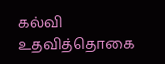கல்வி உதவித்தொகை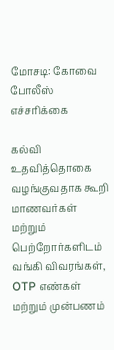மோசடி: கோவை போலீஸ் எச்சரிக்கை

கல்வி உதவித்தொகை வழங்குவதாக கூறி மாணவர்கள் மற்றும் பெற்றோர்களிடம் வங்கி விவரங்கள், OTP எண்கள் மற்றும் முன்பணம்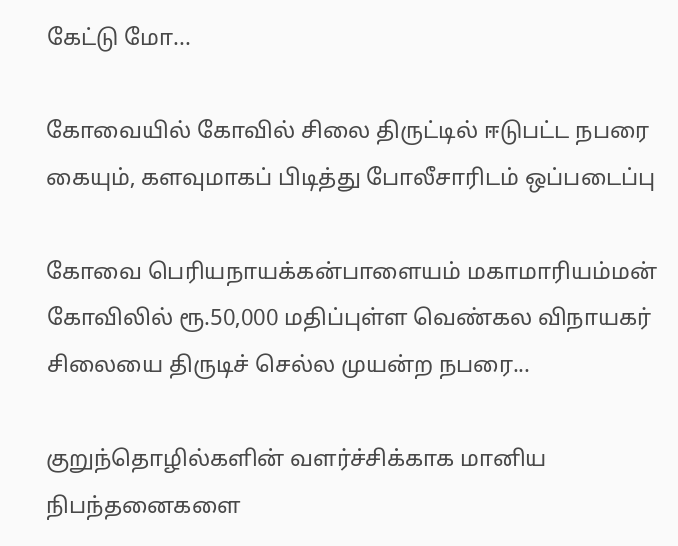கேட்டு மோ...

கோவையில் கோவில் சிலை திருட்டில் ஈடுபட்ட நபரை கையும், களவுமாகப் பிடித்து போலீசாரிடம் ஒப்படைப்பு

கோவை பெரியநாயக்கன்பாளையம் மகாமாரியம்மன் கோவிலில் ரூ.50,000 மதிப்புள்ள வெண்கல விநாயகர் சிலையை திருடிச் செல்ல முயன்ற நபரை...

குறுந்தொழில்களின் வளர்ச்சிக்காக மானிய நிபந்தனைகளை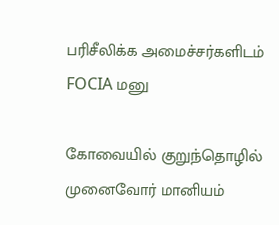பரிசீலிக்க அமைச்சர்களிடம் FOCIA மனு

கோவையில் குறுந்தொழில் முனைவோர் மானியம்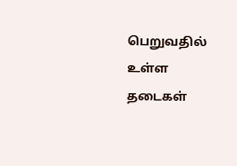பெறுவதில் உள்ள தடைகள்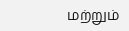மற்றும்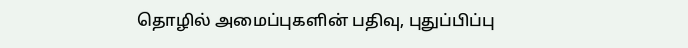தொழில் அமைப்புகளின் பதிவு, புதுப்பிப்பு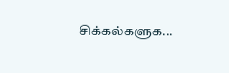சிக்கல்களுக...